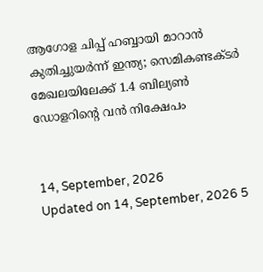ആഗോള ചിപ്പ് ഹബ്ബായി മാറാൻ കുതിച്ചുയർന്ന് ഇന്ത്യ; സെമികണ്ടക്ടർ മേഖലയിലേക്ക് 1.4 ബില്യൺ ഡോളറിന്റെ വൻ നിക്ഷേപം


14, September, 2026
Updated on 14, September, 2026 5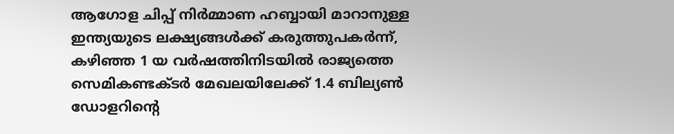ആഗോള ചിപ്പ് നിർമ്മാണ ഹബ്ബായി മാറാനുള്ള ഇന്ത്യയുടെ ലക്ഷ്യങ്ങൾക്ക് കരുത്തുപകർന്ന്, കഴിഞ്ഞ 1 യ വർഷത്തിനിടയിൽ രാജ്യത്തെ സെമികണ്ടക്ടർ മേഖലയിലേക്ക് 1.4 ബില്യൺ ഡോളറിന്റെ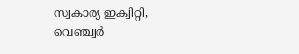സ്വകാര്യ ഇക്വിറ്റി, വെഞ്ച്വർ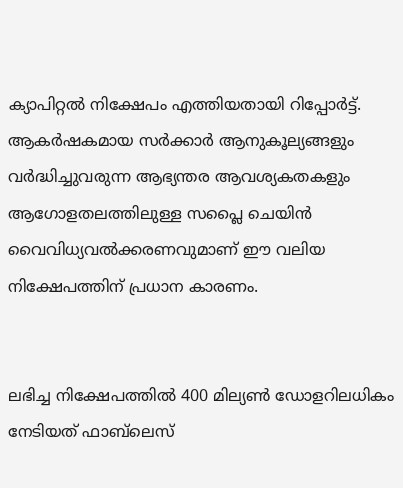ക്യാപിറ്റൽ നിക്ഷേപം എത്തിയതായി റിപ്പോർട്ട്. ആകർഷകമായ സർക്കാർ ആനുകൂല്യങ്ങളും വർദ്ധിച്ചുവരുന്ന ആഭ്യന്തര ആവശ്യകതകളും ആഗോളതലത്തിലുള്ള സപ്ലൈ ചെയിൻ വൈവിധ്യവൽക്കരണവുമാണ് ഈ വലിയ നിക്ഷേപത്തിന് പ്രധാന കാരണം.


ലഭിച്ച നിക്ഷേപത്തിൽ 400 മില്യൺ ഡോളറിലധികം നേടിയത് ഫാബ്‌ലെസ്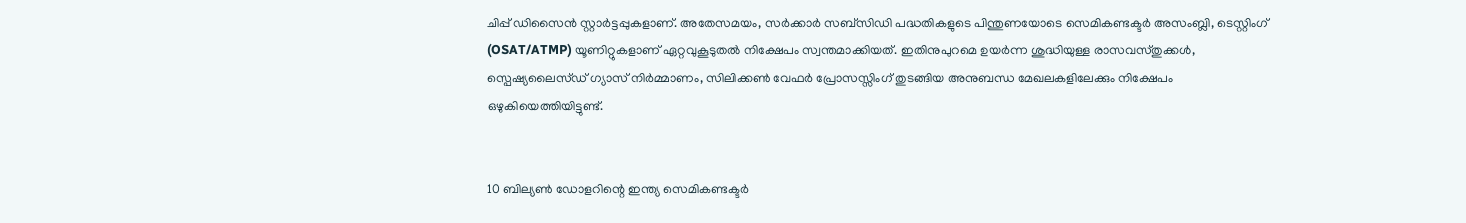ചിപ്പ് ഡിസൈൻ സ്റ്റാർട്ടപ്പുകളാണ്. അതേസമയം, സർക്കാർ സബ്‌സിഡി പദ്ധതികളുടെ പിന്തുണയോടെ സെമികണ്ടക്ടർ അസംബ്ലി, ടെസ്റ്റിംഗ് (OSAT/ATMP) യൂണിറ്റുകളാണ് ഏറ്റവുകൂടുതൽ നിക്ഷേപം സ്വന്തമാക്കിയത്. ഇതിനുപുറമെ ഉയർന്ന ശുദ്ധിയുള്ള രാസവസ്തുക്കൾ, സ്പെഷ്യലൈസ്ഡ് ഗ്യാസ് നിർമ്മാണം, സിലിക്കൺ വേഫർ പ്രോസസ്സിംഗ് തുടങ്ങിയ അനുബന്ധ മേഖലകളിലേക്കും നിക്ഷേപം ഒഴുകിയെത്തിയിട്ടുണ്ട്.


10 ബില്യൺ ഡോളറിന്റെ ഇന്ത്യ സെമികണ്ടക്ടർ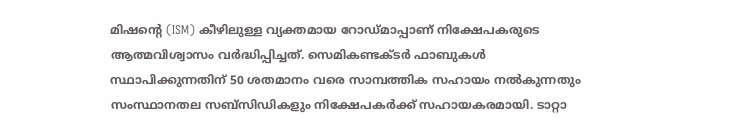മിഷന്റെ (ISM) കീഴിലുള്ള വ്യക്തമായ റോഡ്‌മാപ്പാണ് നിക്ഷേപകരുടെ ആത്മവിശ്വാസം വർദ്ധിപ്പിച്ചത്. സെമികണ്ടക്ടർ ഫാബുകൾ സ്ഥാപിക്കുന്നതിന് 50 ശതമാനം വരെ സാമ്പത്തിക സഹായം നൽകുന്നതും സംസ്ഥാനതല സബ്‌സിഡികളും നിക്ഷേപകർക്ക് സഹായകരമായി. ടാറ്റാ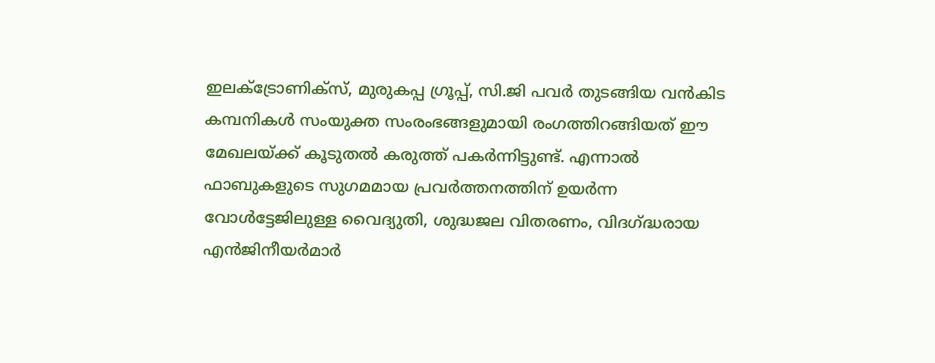ഇലക്ട്രോണിക്സ്, മുരുകപ്പ ഗ്രൂപ്പ്, സി.ജി പവർ തുടങ്ങിയ വൻകിട കമ്പനികൾ സംയുക്ത സംരംഭങ്ങളുമായി രംഗത്തിറങ്ങിയത് ഈ മേഖലയ്ക്ക് കൂടുതൽ കരുത്ത് പകർന്നിട്ടുണ്ട്. എന്നാൽ ഫാബുകളുടെ സുഗമമായ പ്രവർത്തനത്തിന് ഉയർന്ന വോൾട്ടേജിലുള്ള വൈദ്യുതി, ശുദ്ധജല വിതരണം, വിദഗ്ദ്ധരായ എൻജിനീയർമാർ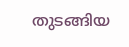തുടങ്ങിയ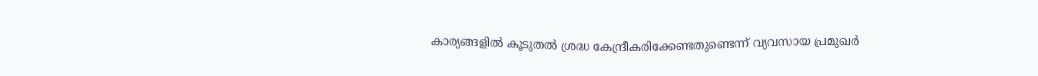കാര്യങ്ങളിൽ കൂടുതൽ ശ്രദ്ധ കേന്ദ്രീകരിക്കേണ്ടതുണ്ടെന്ന് വ്യവസായ പ്രമുഖർ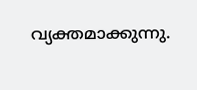വ്യക്തമാക്കുന്നു.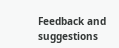Feedback and suggestions